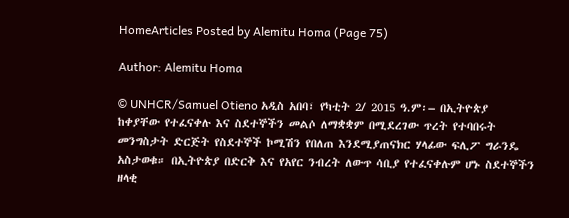HomeArticles Posted by Alemitu Homa (Page 75)

Author: Alemitu Homa

© UNHCR/Samuel Otieno አዲስ አበባ፣ የካቲት 2/ 2015 ዓ.ም፡– በኢትዮጵያ ከቀያቸው የተፈናቀሉ እና ስደተኞችን መልሶ ለማቋቋም በሚደረገው ጥረት የተባበሩት መንግስታት ድርጅት የስደተኞች ኮሚሽን የበለጠ እንደሚያጠናክር ሃላፊው ፍሊፖ ግራንዴ አስታወቁ። በኢትዮጵያ በድርቅ እና የአየር ንብረት ለውጥ ሳቢያ የተፈናቀሉም ሆኑ ስደተኞችን ዘላቂ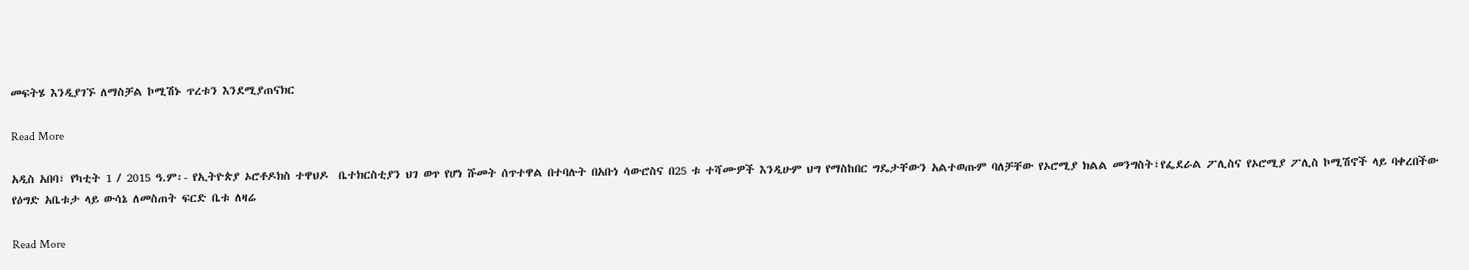መፍትሄ እንዲያገኙ ለማስቻል ኮሚሽኑ ጥረቱን እንደሚያጠናክር

Read More

አዲስ አበባ፣ የካቲት 1 / 2015 ዓ.ም፡- የኢትዮጵያ ኦሮቶዶክስ ተዋህዶ  ቤተክርስቲያን ህገ ወጥ የሆነ ሹመት ሰጥተዋል በተባሉት በአቡነ ሳውሮስና በ25 ቱ ተሻሙዎች እንዲሁም ህግ የማስከበር ግዴታቸውን አልተወጡም ባለቻቸው የኦሮሚያ ክልል መንግስት፣የፌደራል ፖሊስና የኦሮሚያ ፖሊስ ኮሚሽኖች ላይ ባቀረበችው የዕግድ አቤቱታ ላይ ውሳኔ ለመስጠት ፍርድ ቤቱ ለዛሬ

Read More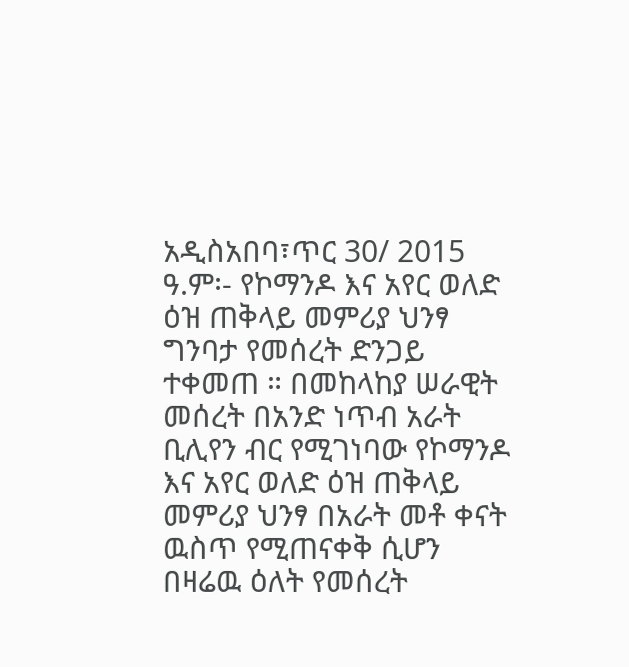አዲስአበባ፣ጥር 30/ 2015 ዓ.ም፡- የኮማንዶ እና አየር ወለድ ዕዝ ጠቅላይ መምሪያ ህንፃ ግንባታ የመሰረት ድንጋይ ተቀመጠ ። በመከላከያ ሠራዊት መሰረት በአንድ ነጥብ አራት ቢሊየን ብር የሚገነባው የኮማንዶ እና አየር ወለድ ዕዝ ጠቅላይ መምሪያ ህንፃ በአራት መቶ ቀናት ዉስጥ የሚጠናቀቅ ሲሆን በዛሬዉ ዕለት የመሰረት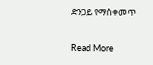ድንጋይ የማስቀመጥ

Read More